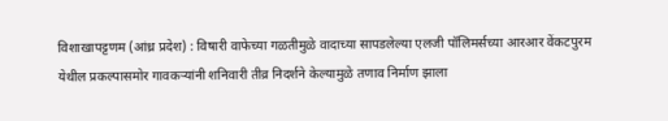विशाखापट्टणम (आंध्र प्रदेश) : विषारी वाफेच्या गळतीमुळे वादाच्या सापडलेल्या एलजी पॉलिमर्सच्या आरआर वेंकटपुरम येथील प्रकल्पासमोर गावकऱ्यांनी शनिवारी तीव्र निदर्शने केल्यामुळे तणाव निर्माण झाला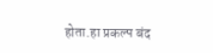होता.हा प्रकल्प बंद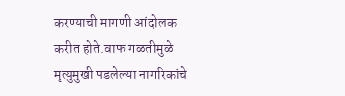करण्याची मागणी आंदोलक करीत होते.वाफ गळतीमुळे मृत्युमुखी पडलेल्या नागरिकांचे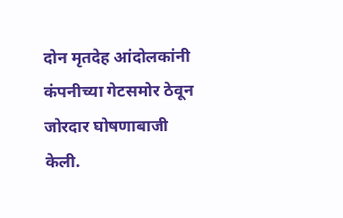दोन मृतदेह आंदोलकांनी कंपनीच्या गेटसमोर ठेवून जोरदार घोषणाबाजी केली.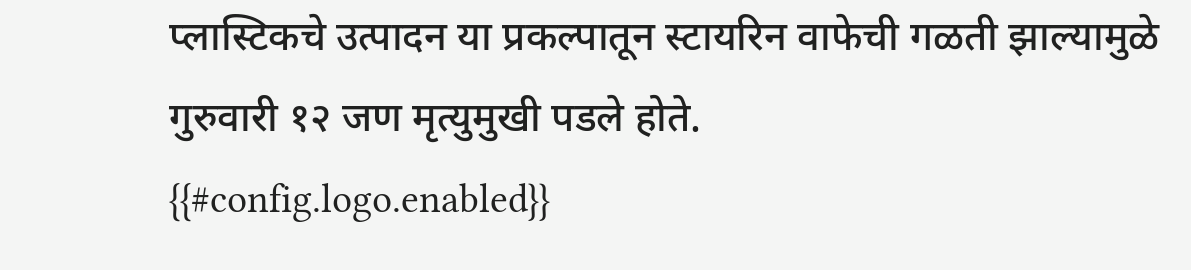प्लास्टिकचे उत्पादन या प्रकल्पातून स्टायरिन वाफेची गळती झाल्यामुळे गुरुवारी १२ जण मृत्युमुखी पडले होते.
{{#config.logo.enabled}}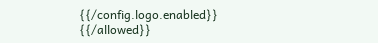{{/config.logo.enabled}}
{{/allowed}}